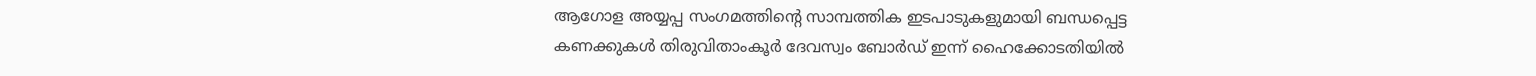ആഗോള അയ്യപ്പ സംഗമത്തിന്റെ സാമ്പത്തിക ഇടപാടുകളുമായി ബന്ധപ്പെട്ട കണക്കുകൾ തിരുവിതാംകൂർ ദേവസ്വം ബോർഡ് ഇന്ന് ഹൈക്കോടതിയിൽ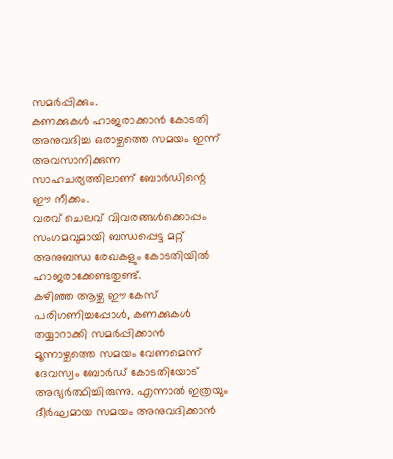സമർപ്പിക്കും.
കണക്കുകൾ ഹാജരാക്കാൻ കോടതി അനുവദിച്ച ഒരാഴ്ചത്തെ സമയം ഇന്ന് അവസാനിക്കുന്ന സാഹചര്യത്തിലാണ് ബോർഡിന്റെ ഈ നീക്കം.
വരവ് ചെലവ് വിവരങ്ങൾക്കൊപ്പം സംഗമവുമായി ബന്ധപ്പെട്ട മറ്റ് അനുബന്ധ രേഖകളും കോടതിയിൽ ഹാജരാക്കേണ്ടതുണ്ട്.
കഴിഞ്ഞ ആഴ്ച ഈ കേസ് പരിഗണിച്ചപ്പോൾ, കണക്കുകൾ തയ്യാറാക്കി സമർപ്പിക്കാൻ മൂന്നാഴ്ചത്തെ സമയം വേണമെന്ന് ദേവസ്വം ബോർഡ് കോടതിയോട് അഭ്യർത്ഥിച്ചിരുന്നു. എന്നാൽ ഇത്രയും ദീർഘമായ സമയം അനുവദിക്കാൻ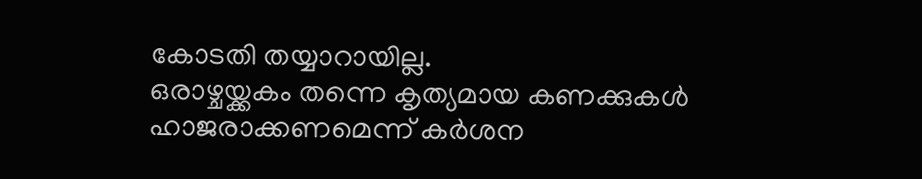കോടതി തയ്യാറായില്ല.
ഒരാഴ്ചയ്ക്കകം തന്നെ കൃത്യമായ കണക്കുകൾ ഹാജരാക്കണമെന്ന് കർശന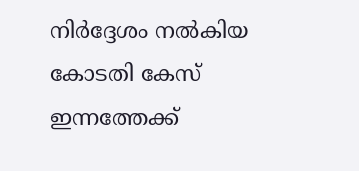നിർദ്ദേശം നൽകിയ കോടതി കേസ് ഇന്നത്തേക്ക്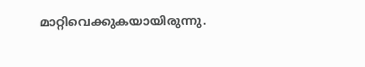മാറ്റിവെക്കുകയായിരുന്നു.